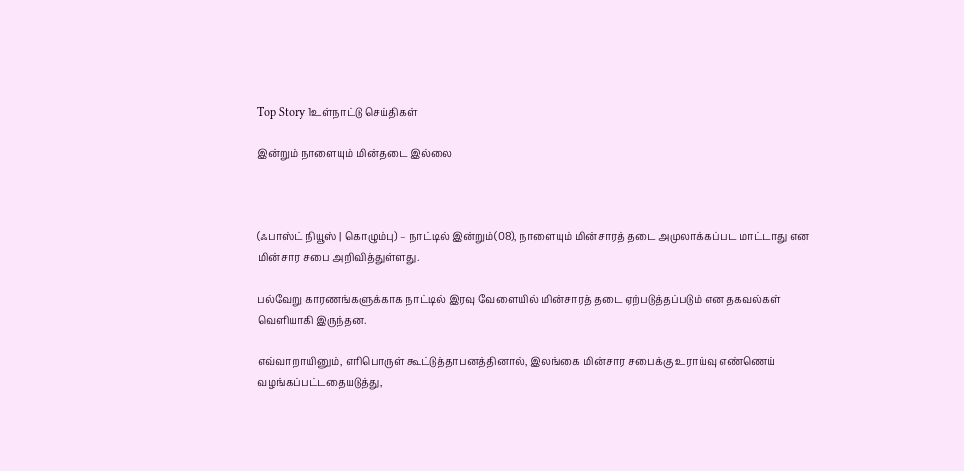Top Story 1உள்நாட்டு செய்திகள்

இன்றும் நாளையும் மின்தடை இல்லை



(ஃபாஸ்ட் நியூஸ் | கொழும்பு) – நாட்டில் இன்றும்(08), நாளையும் மின்சாரத் தடை அமுலாக்கப்பட மாட்டாது என மின்சார சபை அறிவித்துள்ளது.

பல்வேறு காரணங்களுக்காக நாட்டில் இரவு வேளையில் மின்சாரத் தடை ஏற்படுத்தப்படும் என தகவல்கள் வெளியாகி இருந்தன.

எவ்வாறாயினும், எரிபொருள் கூட்டுத்தாபனத்தினால், இலங்கை மின்சார சபைக்கு உராய்வு எண்ணெய் வழங்கப்பட்டதையடுத்து,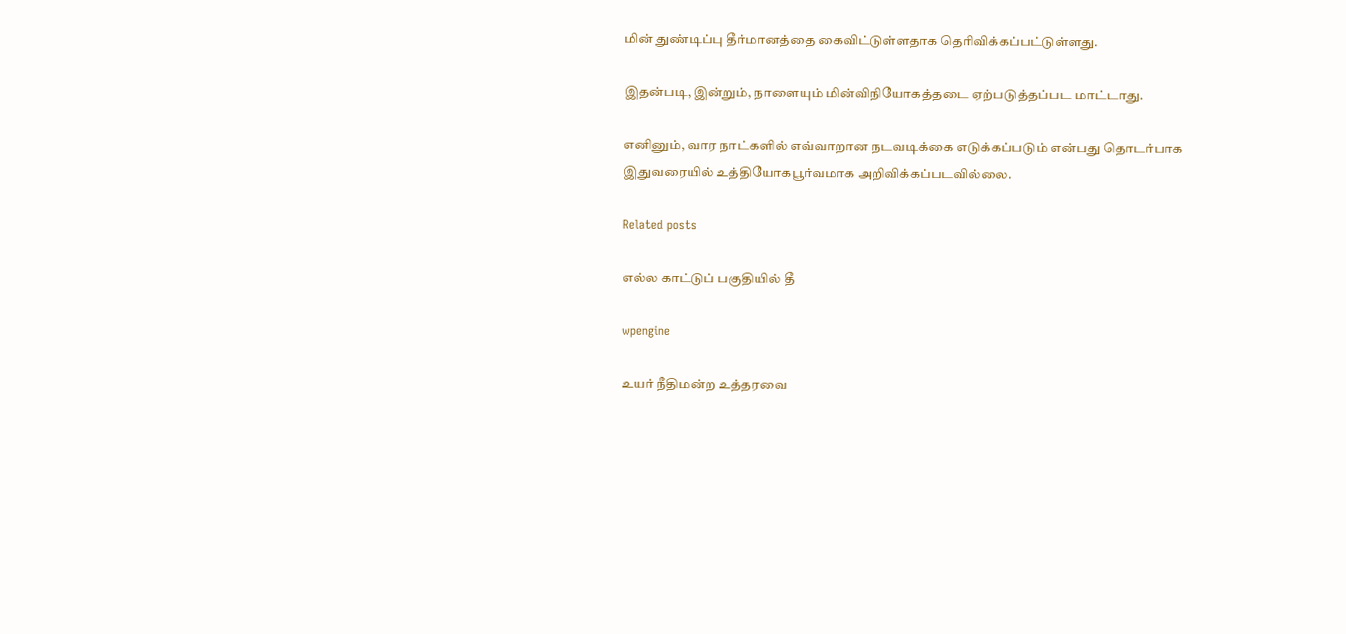மின் துண்டிப்பு தீர்மானத்தை கைவிட்டுள்ளதாக தெரிவிக்கப்பட்டுள்ளது.

இதன்படி, இன்றும், நாளையும் மின்விநியோகத்தடை ஏற்படுத்தப்பட மாட்டாது.

எனினும், வார நாட்களில் எவ்வாறான நடவடிக்கை எடுக்கப்படும் என்பது தொடர்பாக இதுவரையில் உத்தியோகபூர்வமாக அறிவிக்கப்படவில்லை.

Related posts

எல்ல காட்டுப் பகுதியில் தீ

wpengine

உயர் நீதிமன்ற உத்தரவை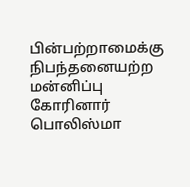பின்பற்றாமைக்கு நிபந்தனையற்ற மன்னிப்பு கோரினார் பொலிஸ்மா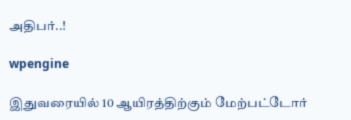அதிபர்..!

wpengine

இதுவரையில் 10 ஆயிரத்திற்கும் மேற்பட்டோர்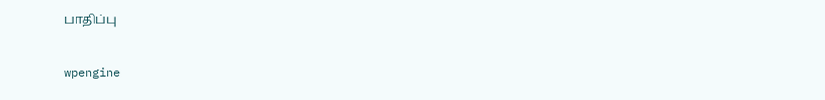பாதிப்பு

wpengine